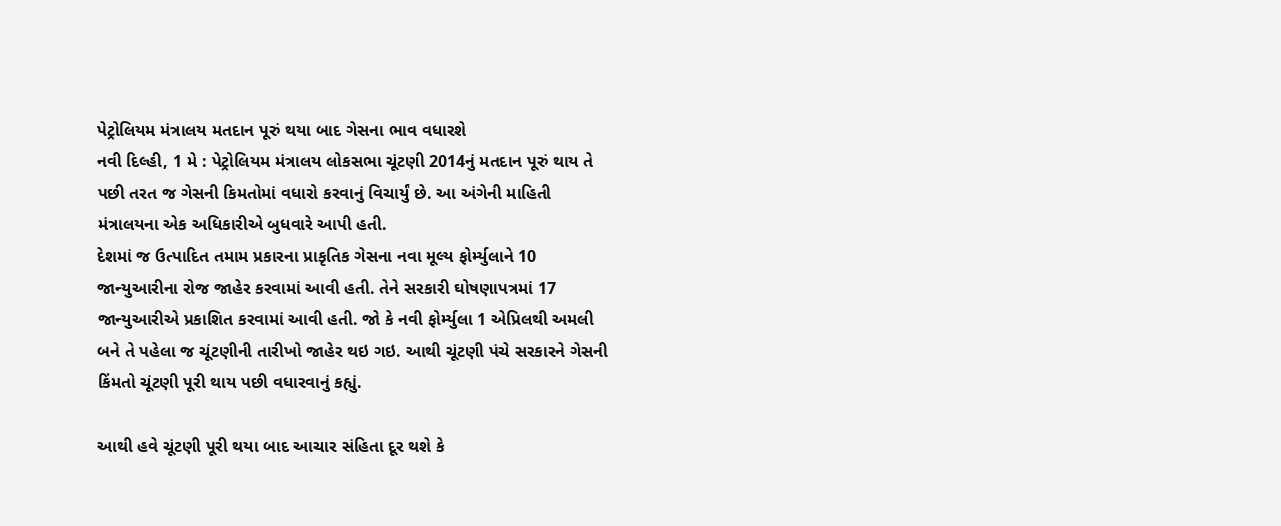પેટ્રોલિયમ મંત્રાલય મતદાન પૂરું થયા બાદ ગેસના ભાવ વધારશે
નવી દિલ્હી, 1 મે : પેટ્રોલિયમ મંત્રાલય લોકસભા ચૂંટણી 2014નું મતદાન પૂરું થાય તે પછી તરત જ ગેસની કિમતોમાં વધારો કરવાનું વિચાર્યું છે. આ અંગેની માહિતી મંત્રાલયના એક અધિકારીએ બુધવારે આપી હતી.
દેશમાં જ ઉત્પાદિત તમામ પ્રકારના પ્રાકૃતિક ગેસના નવા મૂલ્ય ફોર્મ્યુલાને 10 જાન્યુઆરીના રોજ જાહેર કરવામાં આવી હતી. તેને સરકારી ઘોષણાપત્રમાં 17 જાન્યુઆરીએ પ્રકાશિત કરવામાં આવી હતી. જો કે નવી ફોર્મ્યુલા 1 એપ્રિલથી અમલી બને તે પહેલા જ ચૂંટણીની તારીખો જાહેર થઇ ગઇ. આથી ચૂંટણી પંચે સરકારને ગેસની કિંમતો ચૂંટણી પૂરી થાય પછી વધારવાનું કહ્યું.

આથી હવે ચૂંટણી પૂરી થયા બાદ આચાર સંહિતા દૂર થશે કે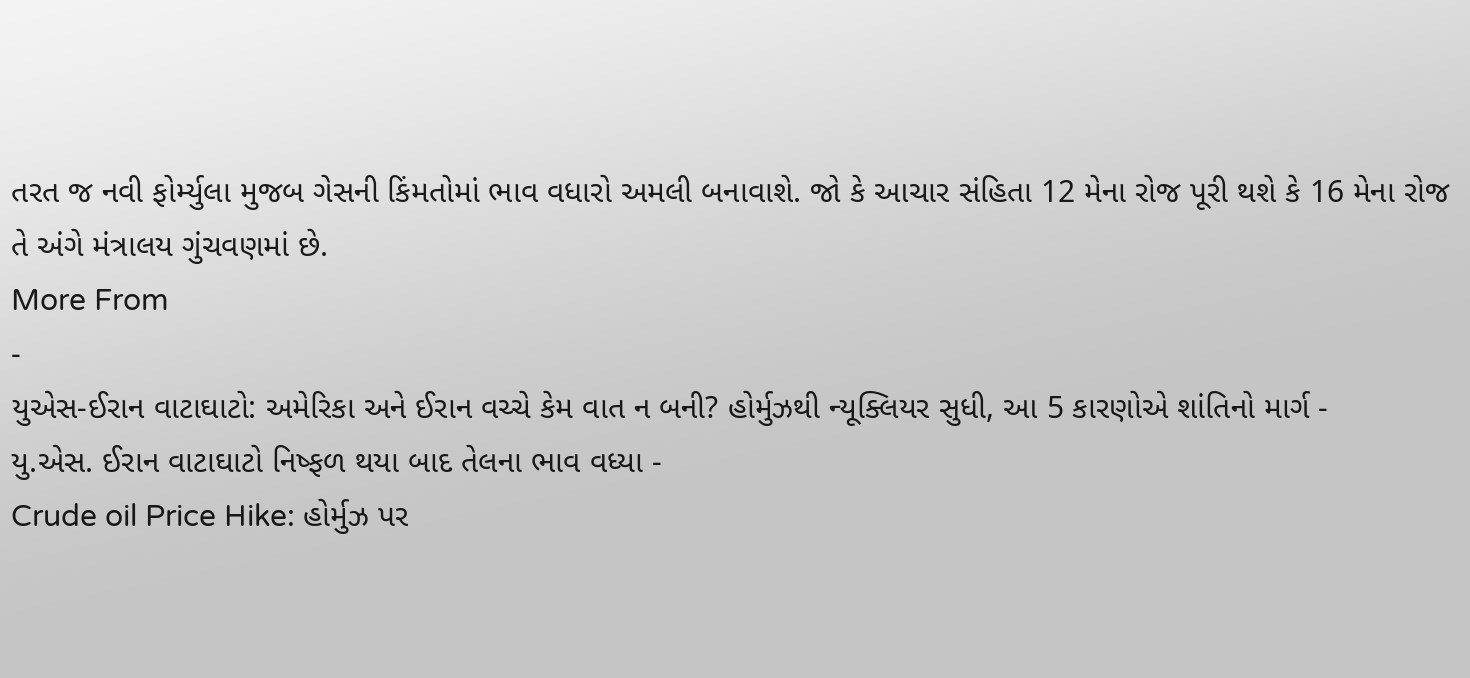તરત જ નવી ફોર્મ્યુલા મુજબ ગેસની કિંમતોમાં ભાવ વધારો અમલી બનાવાશે. જો કે આચાર સંહિતા 12 મેના રોજ પૂરી થશે કે 16 મેના રોજ તે અંગે મંત્રાલય ગુંચવણમાં છે.
More From
-
યુએસ-ઈરાન વાટાઘાટો: અમેરિકા અને ઈરાન વચ્ચે કેમ વાત ન બની? હોર્મુઝથી ન્યૂક્લિયર સુધી, આ 5 કારણોએ શાંતિનો માર્ગ -
યુ.એસ. ઈરાન વાટાઘાટો નિષ્ફળ થયા બાદ તેલના ભાવ વધ્યા -
Crude oil Price Hike: હોર્મુઝ પર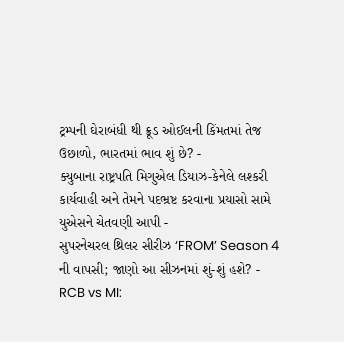ટ્રમ્પની ઘેરાબંધી થી ક્રૂડ ઓઈલની કિંમતમાં તેજ ઉછાળો, ભારતમાં ભાવ શું છે? -
ક્યુબાના રાષ્ટ્રપતિ મિગુએલ ડિયાઝ-કેનેલે લશ્કરી કાર્યવાહી અને તેમને પદભ્રષ્ટ કરવાના પ્રયાસો સામે યુએસને ચેતવણી આપી -
સુપરનેચરલ થ્રિલર સીરીઝ ‘FROM’ Season 4 ની વાપસી; જાણો આ સીઝનમાં શું-શું હશે? -
RCB vs MI: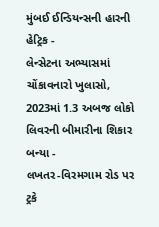મુંબઈ ઈન્ડિયન્સની હારની હેટ્રિક -
લેન્સેટના અભ્યાસમાં ચોંકાવનારો ખુલાસો, 2023માં 1.3 અબજ લોકો લિવરની બીમારીના શિકાર બન્યા -
લખતર-વિરમગામ રોડ પર ટ્રકે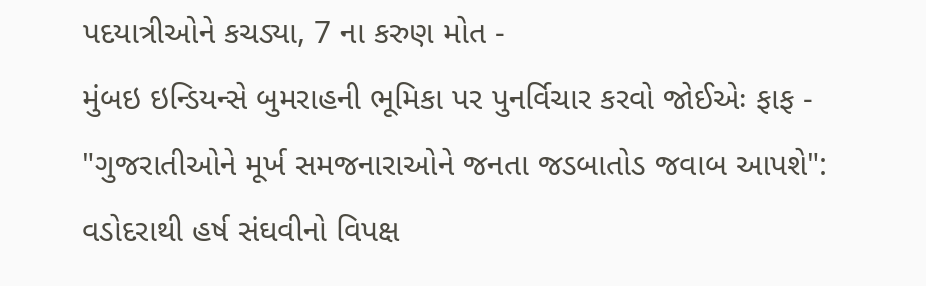પદયાત્રીઓને કચડ્યા, 7 ના કરુણ મોત -
મુંબઇ ઇન્ડિયન્સે બુમરાહની ભૂમિકા પર પુનર્વિચાર કરવો જોઈએઃ ફાફ -
"ગુજરાતીઓને મૂર્ખ સમજનારાઓને જનતા જડબાતોડ જવાબ આપશે": વડોદરાથી હર્ષ સંઘવીનો વિપક્ષ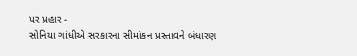પર પ્રહાર -
સોનિયા ગાંધીએ સરકારના સીમાંકન પ્રસ્તાવને બંધારણ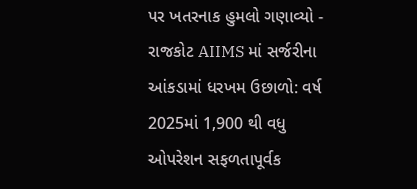પર ખતરનાક હુમલો ગણાવ્યો -
રાજકોટ AIIMS માં સર્જરીના આંકડામાં ધરખમ ઉછાળો: વર્ષ 2025માં 1,900 થી વધુ ઓપરેશન સફળતાપૂર્વક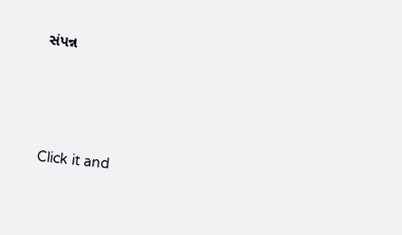સંપન્ન





Click it and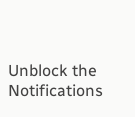Unblock the Notifications